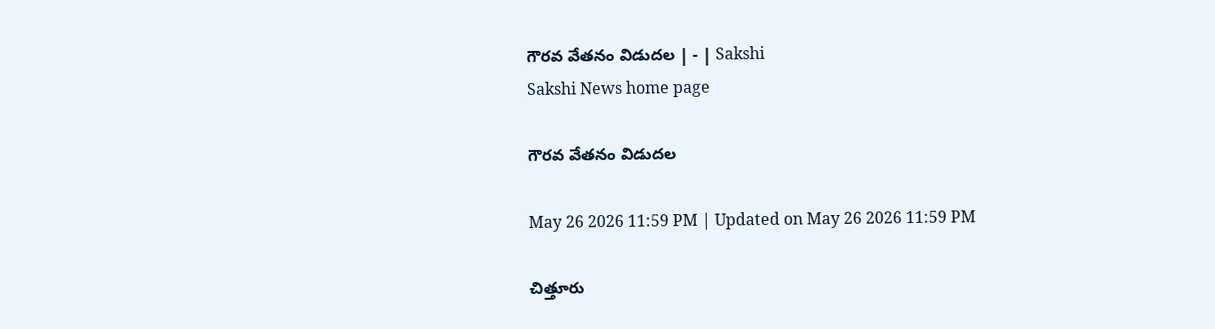గౌరవ వేతనం విడుదల | - | Sakshi
Sakshi News home page

గౌరవ వేతనం విడుదల

May 26 2026 11:59 PM | Updated on May 26 2026 11:59 PM

చిత్తూరు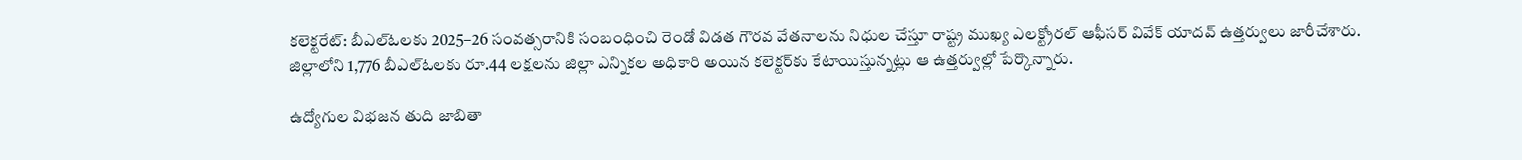కలెక్టరేట్‌: బీఎల్‌ఓలకు 2025–26 సంవత్సరానికి సంబంధించి రెండో విడత గౌరవ వేతనాలను నిధుల చేస్తూ రాష్ట్ర ముఖ్య ఎలక్ట్రోరల్‌ ఆఫీసర్‌ వివేక్‌ యాదవ్‌ ఉత్తర్వులు జారీచేశారు. జిల్లాలోని 1,776 బీఎల్‌ఓలకు రూ.44 లక్షలను జిల్లా ఎన్నికల అధికారి అయిన కలెక్టర్‌కు కేటాయిస్తున్నట్లు ఆ ఉత్తర్వుల్లో పేర్కొన్నారు.

ఉద్యోగుల విభజన తుది జాబితా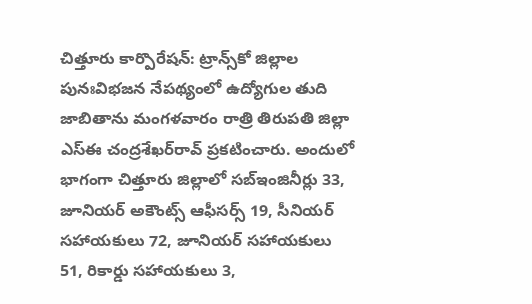చిత్తూరు కార్పొరేషన్‌: ట్రాన్స్‌కో జిల్లాల పునఃవిభజన నేపథ్యంలో ఉద్యోగుల తుది జాబితాను మంగళవారం రాత్రి తిరుపతి జిల్లా ఎస్‌ఈ చంద్రశేఖర్‌రావ్‌ ప్రకటించారు. అందులో భాగంగా చిత్తూరు జిల్లాలో సబ్‌ఇంజినీర్లు 33, జూనియర్‌ అకౌంట్స్‌ ఆఫీసర్స్‌ 19, సీనియర్‌ సహాయకులు 72, జూనియర్‌ సహాయకులు 51, రికార్డు సహాయకులు 3,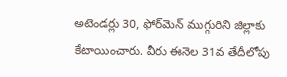అటెండర్లు 30, ఫోర్‌మెన్‌ ముగ్గురిని జిల్లాకు కేటాయించారు. వీరు ఈనెల 31వ తేదీలోపు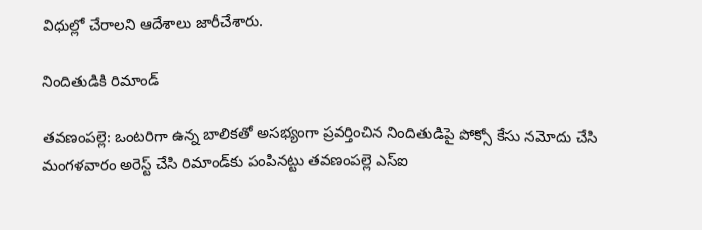విధుల్లో చేరాలని ఆదేశాలు జారీచేశారు.

నిందితుడికి రిమాండ్‌

తవణంపల్లె: ఒంటరిగా ఉన్న బాలికతో అసభ్యంగా ప్రవర్తించిన నిందితుడిపై పోక్సో కేసు నమోదు చేసి మంగళవారం అరెస్ట్‌ చేసి రిమాండ్‌కు పంపినట్టు తవణంపల్లె ఎస్‌ఐ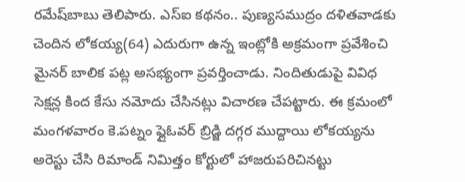రమేష్‌బాబు తెలిపారు. ఎస్‌ఐ కథనం.. పుణ్యసముద్రం దళితవాడకు చెందిన లోకయ్య(64) ఎదురుగా ఉన్న ఇంట్లోకి అక్రమంగా ప్రవేశించి మైనర్‌ బాలిక పట్ల అసభ్యంగా ప్రవర్తించాడు. నిందితుడుపై వివిధ సెక్షన్ల కింద కేసు నమోదు చేసినట్లు విచారణ చేపట్టారు. ఈ క్రమంలో మంగళవారం కె.పట్నం ఫ్లైఓవర్‌ బ్రిడ్జి దగ్గర ముద్దాయి లోకయ్యను అరెస్టు చేసి రిమాండ్‌ నిమిత్తం కోర్టులో హాజరుపరిచినట్టు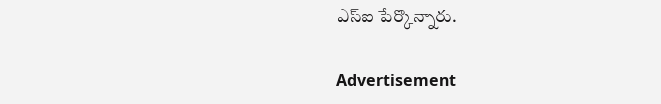ఎస్‌ఐ పేర్కొన్నారు.

Advertisement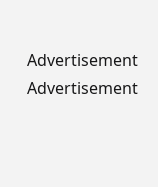Advertisement
Advertisement